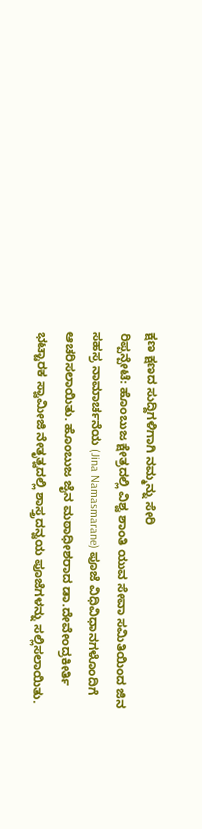ಕ್ಷಣ ಕ್ಷಣದ ಸುದ್ದಿಗಳಿಗಾಗಿ ನಮ್ಮನ್ನು ಸೇರಿ
ರಿಪ್ಪನ್ಪೇಟೆ: ಹೊಂಬುಜ ಕ್ಷೇತ್ರದಲ್ಲಿ ವಿಶ್ವ ಶಾಂತಿ ಯುವ ಸೇವಾ ಸಮಿತಿಯಿಂದ ಜಿನ ಸಹಸ್ರ ನಾಮಾರ್ಚನೆಯ (Jina Namasmarane) ಪೂಜೆ ವಿಧಿವಿಧಾನಗಳೊಂದಿಗೆ ಆಚರಿಸಲಾಯಿತು. ಹೊಂಬುಜ ಜೈನ ಮಠಾಧೀಶರಾದ ಡಾ.ದೇವೇಂದ್ರಕೀರ್ತಿ ಭಟ್ಟಾರಕ ಸ್ವಾಮೀಜಿ ನೇತೃತ್ವದಲ್ಲಿ ಶಾಸ್ತ್ರದನ್ವಯ ಪೂಜೆಗಳನ್ನು ಸಲ್ಲಿಸಲಾಯಿತು.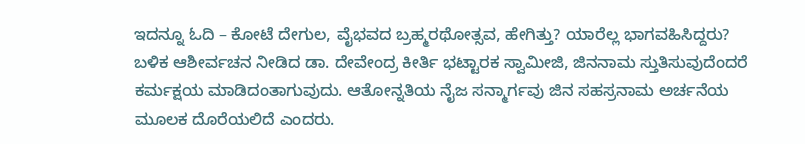ಇದನ್ನೂ ಓದಿ – ಕೋಟೆ ದೇಗುಲ, ವೈಭವದ ಬ್ರಹ್ಮರಥೋತ್ಸವ, ಹೇಗಿತ್ತು? ಯಾರೆಲ್ಲ ಭಾಗವಹಿಸಿದ್ದರು?
ಬಳಿಕ ಆಶೀರ್ವಚನ ನೀಡಿದ ಡಾ. ದೇವೇಂದ್ರ ಕೀರ್ತಿ ಭಟ್ಟಾರಕ ಸ್ವಾಮೀಜಿ, ಜಿನನಾಮ ಸ್ತುತಿಸುವುದೆಂದರೆ ಕರ್ಮಕ್ಷಯ ಮಾಡಿದಂತಾಗುವುದು. ಆತೋನ್ನತಿಯ ನೈಜ ಸನ್ಮಾರ್ಗವು ಜಿನ ಸಹಸ್ರನಾಮ ಅರ್ಚನೆಯ ಮೂಲಕ ದೊರೆಯಲಿದೆ ಎಂದರು.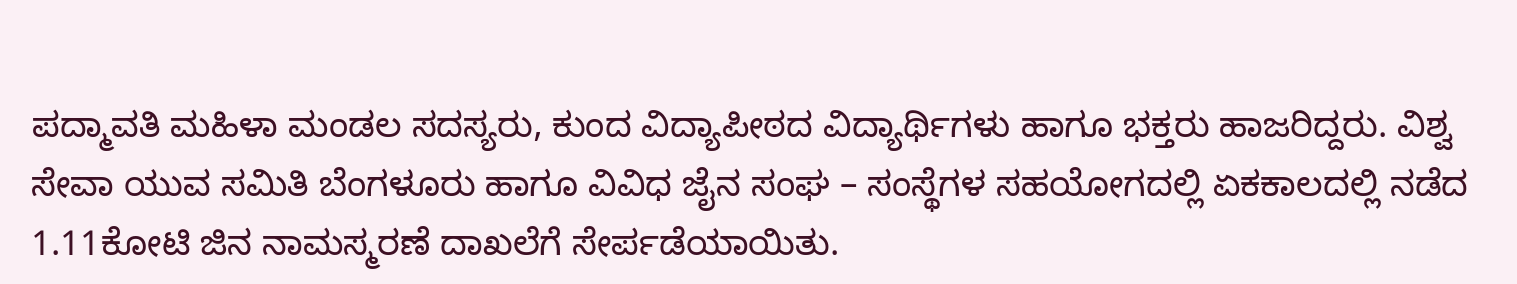ಪದ್ಮಾವತಿ ಮಹಿಳಾ ಮಂಡಲ ಸದಸ್ಯರು, ಕುಂದ ವಿದ್ಯಾಪೀಠದ ವಿದ್ಯಾರ್ಥಿಗಳು ಹಾಗೂ ಭಕ್ತರು ಹಾಜರಿದ್ದರು. ವಿಶ್ವ ಸೇವಾ ಯುವ ಸಮಿತಿ ಬೆಂಗಳೂರು ಹಾಗೂ ವಿವಿಧ ಜೈನ ಸಂಘ – ಸಂಸ್ಥೆಗಳ ಸಹಯೋಗದಲ್ಲಿ ಏಕಕಾಲದಲ್ಲಿ ನಡೆದ 1.11ಕೋಟಿ ಜಿನ ನಾಮಸ್ಮರಣೆ ದಾಖಲೆಗೆ ಸೇರ್ಪಡೆಯಾಯಿತು.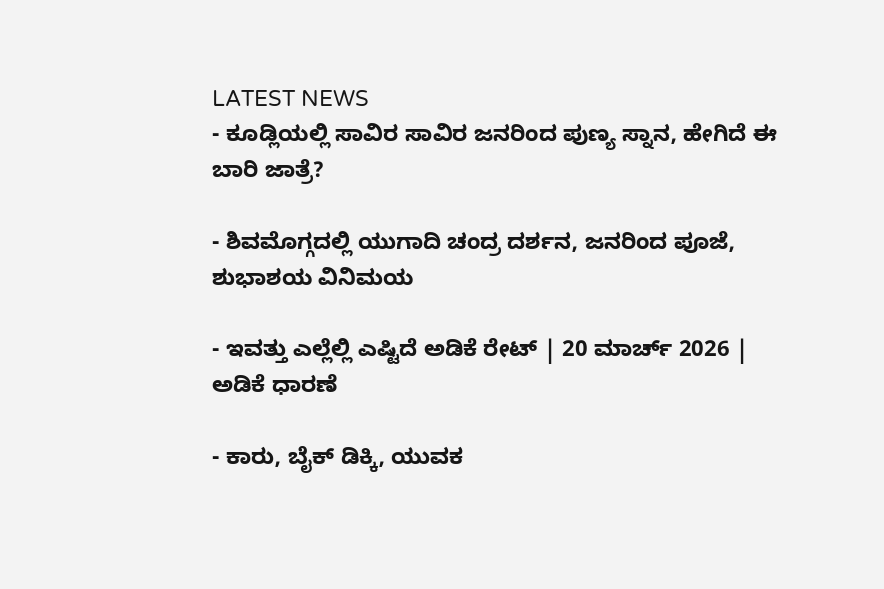LATEST NEWS
- ಕೂಡ್ಲಿಯಲ್ಲಿ ಸಾವಿರ ಸಾವಿರ ಜನರಿಂದ ಪುಣ್ಯ ಸ್ನಾನ, ಹೇಗಿದೆ ಈ ಬಾರಿ ಜಾತ್ರೆ?

- ಶಿವಮೊಗ್ಗದಲ್ಲಿ ಯುಗಾದಿ ಚಂದ್ರ ದರ್ಶನ, ಜನರಿಂದ ಪೂಜೆ, ಶುಭಾಶಯ ವಿನಿಮಯ

- ಇವತ್ತು ಎಲ್ಲೆಲ್ಲಿ ಎಷ್ಟಿದೆ ಅಡಿಕೆ ರೇಟ್ | 20 ಮಾರ್ಚ್ 2026 | ಅಡಿಕೆ ಧಾರಣೆ

- ಕಾರು, ಬೈಕ್ ಡಿಕ್ಕಿ, ಯುವಕ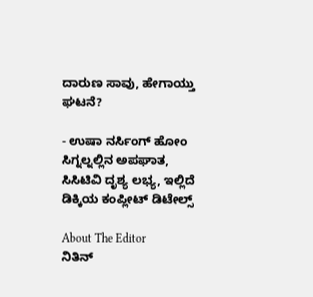ದಾರುಣ ಸಾವು, ಹೇಗಾಯ್ತು ಘಟನೆ?

- ಉಷಾ ನರ್ಸಿಂಗ್ ಹೋಂ ಸಿಗ್ನಲ್ನಲ್ಲಿನ ಅಪಘಾತ, ಸಿಸಿಟಿವಿ ದೃಶ್ಯ ಲಭ್ಯ, ಇಲ್ಲಿದೆ ಡಿಕ್ಕಿಯ ಕಂಪ್ಲೀಟ್ ಡಿಟೇಲ್ಸ್

About The Editor
ನಿತಿನ್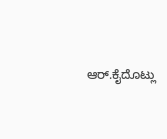ಆರ್.ಕೈದೊಟ್ಲು